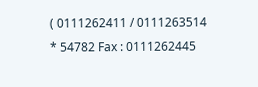( 0111262411 / 0111263514 * 54782 Fax : 0111262445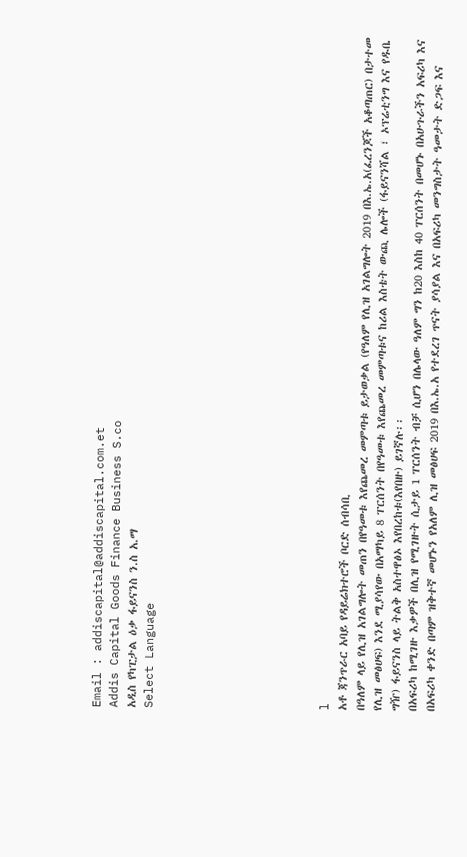Email : addiscapital@addiscapital.com.et
Addis Capital Goods Finance Business S.co
አዲስ የካፒታል ዕቃ ፋይናንስ ን.ስ አ.ማ
Select Language









l
አቶ ጃንጥራር አባይ የዳይሬክተሮች ቦርድ ሰብሳቢ
በዓለም ላይ የሊዝ አገልግሎት መጠን በየዓመቱ እየጨመረ መምጣቱ ይታወቃል (የዓለም የሊዝ አገልግሎት 2019 በእ.ኤ.አ(ፈረንጆች አቆጣጠር) በታተመ የሊዝ መፅሀፍ) እንደ ሚያሳየው በአማካይ 8 ፐርሰንት በየዓመቱ እየጨመረ መምጣቱና ከሪል እስቴት ውጪ ሌሎች (ፋይናንሻል ፣ ኦፕሬቲንግ እና የዱቤ ግዥ) ፋይናንስ ላይ ትልቅ አስተዋፅኦ እየበረከቱ(እየበዙ) ይገኛሉ፡፡
በአፍሪካ ከሚገዙ እቃዎች በሊዝ የሚገዙት ሲታይ 1 ፐርሰንት ብቻ ሲሆን በሌላው ዓለም ግን ከ20 እስከ 40 ፐርሰንት በመሆኑ በአሁጉራችን አፍሪካ እና በአፍሪካ ቀንድ በጣም ዝቅተኛ መሆኑን የአለም ሊዝ መፅሀፍ 2019 በእ.ኤ.አ የተደረገ ጥናት ያሳያል እና በአፍሪካ መንግስታት ዓመታት ድጋፍ እና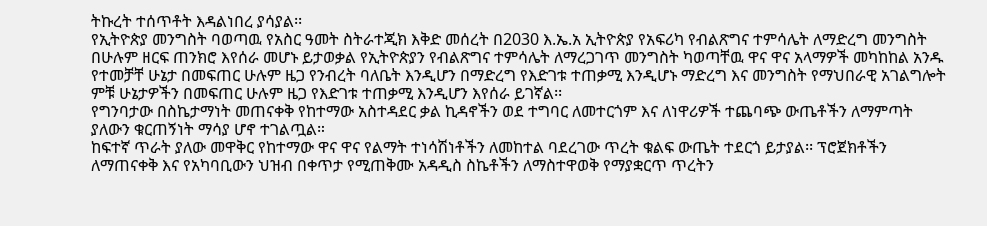ትኩረት ተሰጥቶት እዳልነበረ ያሳያል፡፡
የኢትዮጵያ መንግስት ባወጣዉ የአስር ዓመት ስትራተጂክ እቅድ መሰረት በ2030 እ.ኤ.አ ኢትዮጵያ የአፍሪካ የብልጽግና ተምሳሌት ለማድረግ መንግስት በሁሉም ዘርፍ ጠንክሮ እየሰራ መሆኑ ይታወቃል የኢትዮጵያን የብልጽግና ተምሳሌት ለማረጋገጥ መንግስት ካወጣቸዉ ዋና ዋና አላማዎች መካከከል አንዱ የተመቻቸ ሁኔታ በመፍጠር ሁሉም ዜጋ የንብረት ባለቤት እንዲሆን በማድረግ የእድገቱ ተጠቃሚ እንዲሆኑ ማድረግ እና መንግስት የማህበራዊ አገልግሎት ምቹ ሁኔታዎችን በመፍጠር ሁሉም ዜጋ የእድገቱ ተጠቃሚ እንዲሆን እየሰራ ይገኛል፡፡
የግንባታው በስኬታማነት መጠናቀቅ የከተማው አስተዳደር ቃል ኪዳኖችን ወደ ተግባር ለመተርጎም እና ለነዋሪዎች ተጨባጭ ውጤቶችን ለማምጣት ያለውን ቁርጠኝነት ማሳያ ሆኖ ተገልጧል።
ከፍተኛ ጥራት ያለው መዋቅር የከተማው ዋና ዋና የልማት ተነሳሽነቶችን ለመከተል ባደረገው ጥረት ቁልፍ ውጤት ተደርጎ ይታያል፡፡ ፕሮጀክቶችን ለማጠናቀቅ እና የአካባቢውን ህዝብ በቀጥታ የሚጠቅሙ አዳዲስ ስኬቶችን ለማስተዋወቅ የማያቋርጥ ጥረትን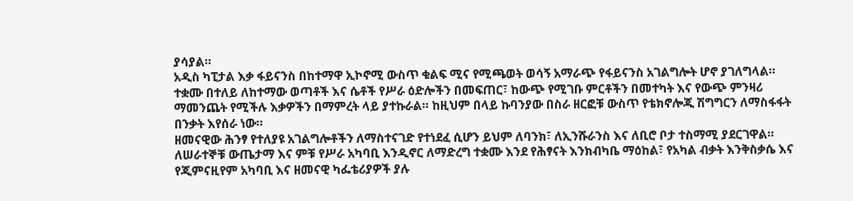ያሳያል።
አዲስ ካፒታል እቃ ፋይናንስ በከተማዋ ኢኮኖሚ ውስጥ ቁልፍ ሚና የሚጫወት ወሳኝ አማራጭ የፋይናንስ አገልግሎት ሆኖ ያገለግላል። ተቋሙ በተለይ ለከተማው ወጣቶች እና ሴቶች የሥራ ዕድሎችን በመፍጠር፣ ከውጭ የሚገቡ ምርቶችን በመተካት እና የውጭ ምንዛሪ ማመንጨት የሚችሉ እቃዎችን በማምረት ላይ ያተኩራል። ከዚህም በላይ ኩባንያው በስራ ዘርፎቹ ውስጥ የቴክኖሎጂ ሽግግርን ለማስፋፋት በንቃት እየሰራ ነው።
ዘመናዊው ሕንፃ የተለያዩ አገልግሎቶችን ለማስተናገድ የተነደፈ ሲሆን ይህም ለባንክ፣ ለኢንሹራንስ እና ለቢሮ ቦታ ተስማሚ ያደርገዋል። ለሠራተኞቹ ውጤታማ እና ምቹ የሥራ አካባቢ እንዲኖር ለማድረግ ተቋሙ እንደ የሕፃናት እንክብካቤ ማዕከል፣ የአካል ብቃት እንቅስቃሴ እና የጂምናዚየም አካባቢ እና ዘመናዊ ካፌቴሪያዎች ያሉ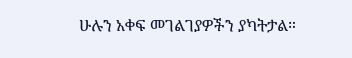ሁሉን አቀፍ መገልገያዎችን ያካትታል።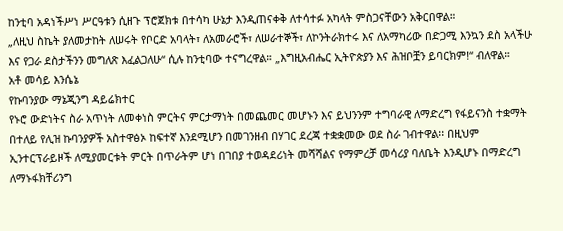ከንቲባ አዳነችሥነ ሥርዓቱን ሲዘጉ ፕሮጀክቱ በተሳካ ሁኔታ እንዲጠናቀቅ ለተሳተፉ አካላት ምስጋናቸውን አቅርበዋል።
„ለዚህ ስኬት ያለመታከት ለሠሩት የቦርድ አባላት፣ ለአመራሮች፣ ለሠራተኞች፣ ለኮንትራክተሩ እና ለአማካሪው በድጋሚ እንኳን ደስ አላችሁ እና የጋራ ደስታችንን መግለጽ እፈልጋለሁ“ ሲሉ ከንቲባው ተናግረዋል። „እግዚአብሔር ኢትዮጵያን እና ሕዝቦቿን ይባርክም!“ ብለዋል።
አቶ መሳይ እንሴኔ
የኩባንያው ማኔጂንግ ዳይሬክተር
የኑሮ ውድነትና ስራ አጥነት ለመቀነስ ምርትና ምርታማነት በመጨመር መሆኑን እና ይህንንም ተግባራዊ ለማድረግ የፋይናንስ ተቋማት በተለይ የሊዝ ኩባንያዎች አስተዋፅኦ ከፍተኛ እንደሚሆን በመገንዘብ በሃገር ደረጃ ተቋቋመው ወደ ስራ ገብተዋል፡፡ በዚህም ኢንተርፕራይዞች ለሚያመርቱት ምርት በጥራትም ሆነ በገበያ ተወዳደሪነት መሻሻልና የማምረቻ መሳሪያ ባለቤት እንዲሆኑ በማድረግ ለማኑፋክቸሪንግ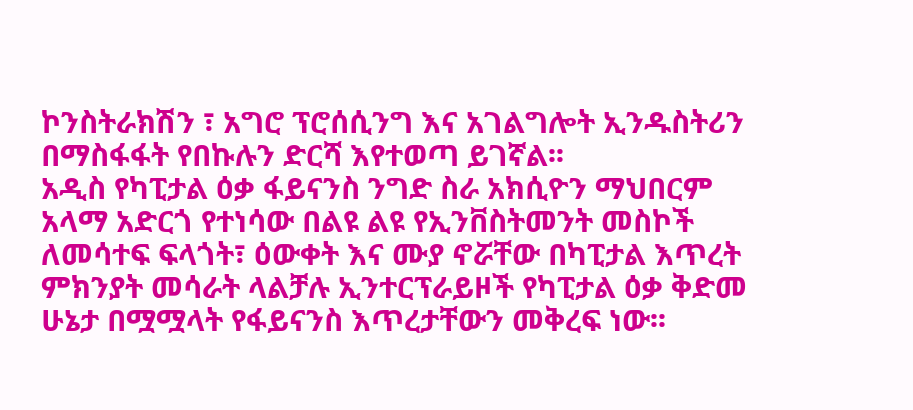ኮንስትራክሽን ፣ አግሮ ፕሮሰሲንግ እና አገልግሎት ኢንዱስትሪን በማስፋፋት የበኩሉን ድርሻ እየተወጣ ይገኛል፡፡
አዲስ የካፒታል ዕቃ ፋይናንስ ንግድ ስራ አክሲዮን ማህበርም አላማ አድርጎ የተነሳው በልዩ ልዩ የኢንቨስትመንት መስኮች ለመሳተፍ ፍላጎት፣ ዕውቀት እና ሙያ ኖሯቸው በካፒታል እጥረት ምክንያት መሳራት ላልቻሉ ኢንተርፕራይዞች የካፒታል ዕቃ ቅድመ ሁኔታ በሟሟላት የፋይናንስ እጥረታቸውን መቅረፍ ነው፡፡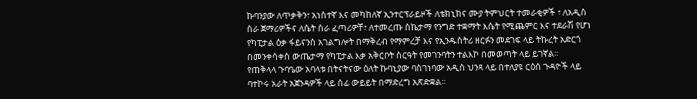ኩባንያው ለጥቃቅን፣ አነስተኛ እና መካከለኛ ኢንተርፕራይዞች ለቴክኒክና ሙያ ትምህርት ተመራቂዎች ፣ ለአዲስ ስራ ጀማሪዎችና ለሴት ስራ ፈጣሪዎቸ፣ ለተመረጡ ስኬታማ የንግድ ተቋማት እሴት የሚጨምር እና ተደራሽ የሆነ የካፒታል ዕቃ ፋይናንስ አገልግሎት በማቅረብ የማምረቻ እና የኢንዱስትሪ ዘርፉን መደገፍ ላይ ትኩረት አድርጎ በመንቀሳቀስ ውጤታማ የካፒታል እቃ አቅርቦት ስርዓት የመገንባትን ተልእኮ በመወጣት ላይ ይገኛል፡፡
የጠቅላላ ጉባዔው አባላቱ በትናትናው ዕለት ኩባኒያው ባስገነባው አዲስ ህንጻ ላይ በተለያዩ ርዕሰ ጉዳዮች ላይ ባተኮሩ አራት አጀንዳዎች ላይ ሰፊ ውይይት በማድረግ አጽድቋል፡፡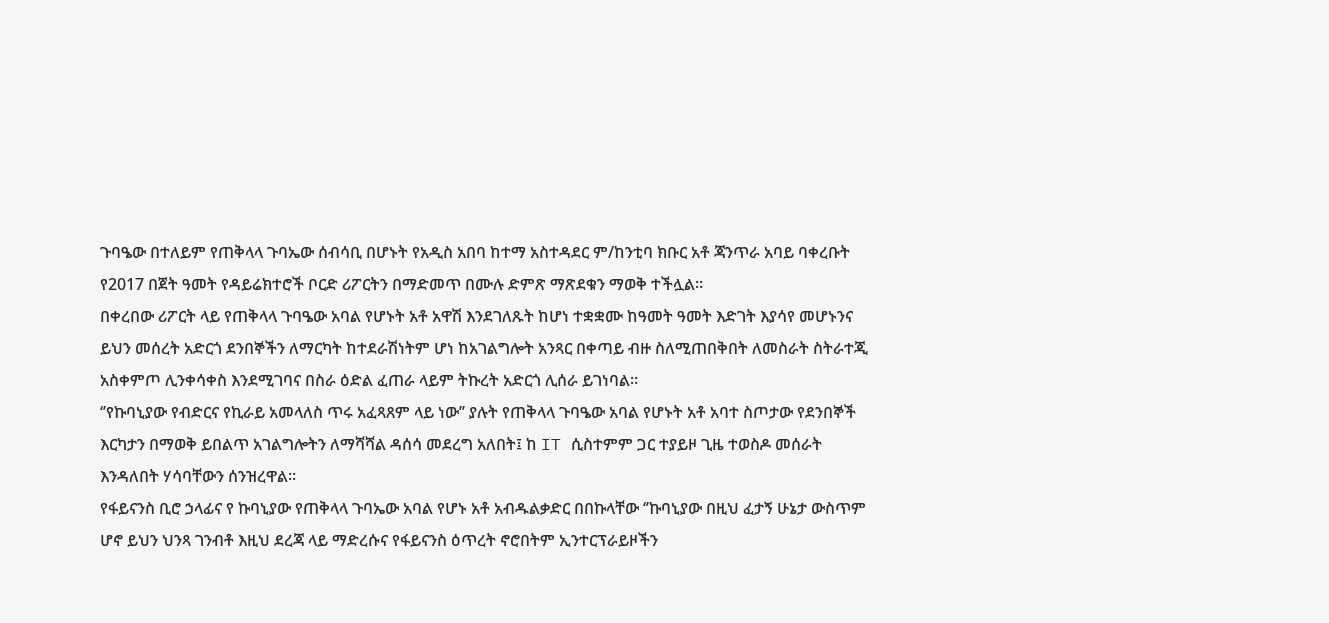ጉባዔው በተለይም የጠቅላላ ጉባኤው ሰብሳቢ በሆኑት የአዲስ አበባ ከተማ አስተዳደር ም/ከንቲባ ክቡር አቶ ጃንጥራ አባይ ባቀረቡት የ2017 በጀት ዓመት የዳይሬክተሮች ቦርድ ሪፖርትን በማድመጥ በሙሉ ድምጽ ማጽደቁን ማወቅ ተችሏል፡፡
በቀረበው ሪፖርት ላይ የጠቅላላ ጉባዔው አባል የሆኑት አቶ አዋሽ እንደገለጹት ከሆነ ተቋቋሙ ከዓመት ዓመት እድገት እያሳየ መሆኑንና ይህን መሰረት አድርጎ ደንበኞችን ለማርካት ከተደራሽነትም ሆነ ከአገልግሎት አንጻር በቀጣይ ብዙ ስለሚጠበቅበት ለመስራት ስትራተጂ አስቀምጦ ሊንቀሳቀስ እንደሚገባና በስራ ዕድል ፈጠራ ላይም ትኩረት አድርጎ ሊሰራ ይገነባል፡፡
‘’የኩባኒያው የብድርና የኪራይ አመላለስ ጥሩ አፈጻጸም ላይ ነው’’ ያሉት የጠቅላላ ጉባዔው አባል የሆኑት አቶ አባተ ስጦታው የደንበኞች እርካታን በማወቅ ይበልጥ አገልግሎትን ለማሻሻል ዳሰሳ መደረግ አለበት፤ ከ IT ሲስተምም ጋር ተያይዞ ጊዜ ተወስዶ መሰራት እንዳለበት ሃሳባቸውን ሰንዝረዋል፡፡
የፋይናንስ ቢሮ ኃላፊና የ ኩባኒያው የጠቅላላ ጉባኤው አባል የሆኑ አቶ አብዱልቃድር በበኩላቸው ‘’ኩባኒያው በዚህ ፈታኝ ሁኔታ ውስጥም ሆኖ ይህን ህንጻ ገንብቶ እዚህ ደረጃ ላይ ማድረሱና የፋይናንስ ዕጥረት ኖሮበትም ኢንተርፕራይዞችን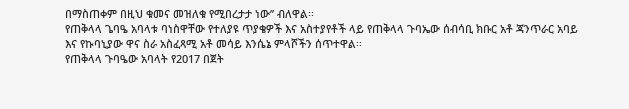በማስጠቀም በዚህ ቁመና መዝለቁ የሚበረታታ ነው’’ ብለዋል፡፡
የጠቅላላ ጌባዔ አባላቱ ባነስዋቸው የተለያዩ ጥያቄዎች እና አስተያየቶች ላይ የጠቅላላ ጉባኤው ሰብሳቢ ክቡር አቶ ጃንጥራር አባይ እና የኩባኒያው ዋና ስራ አስፈጻሚ አቶ መሳይ እንሴኔ ምላሾችን ሰጥተዋል፡፡
የጠቅላላ ጉባዔው አባላት የ2017 በጀት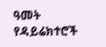ዓመት የዳይሬክተሮች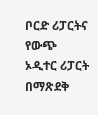ቦርድ ሪፓርትና የውጭ ኦዲተር ሪፓርት በማጽደቅ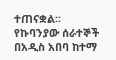ተጠናቋል፡፡
የኩባንያው ሰራተኞች በአዲስ አበባ ከተማ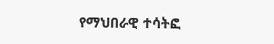የማህበራዊ ተሳትፎ